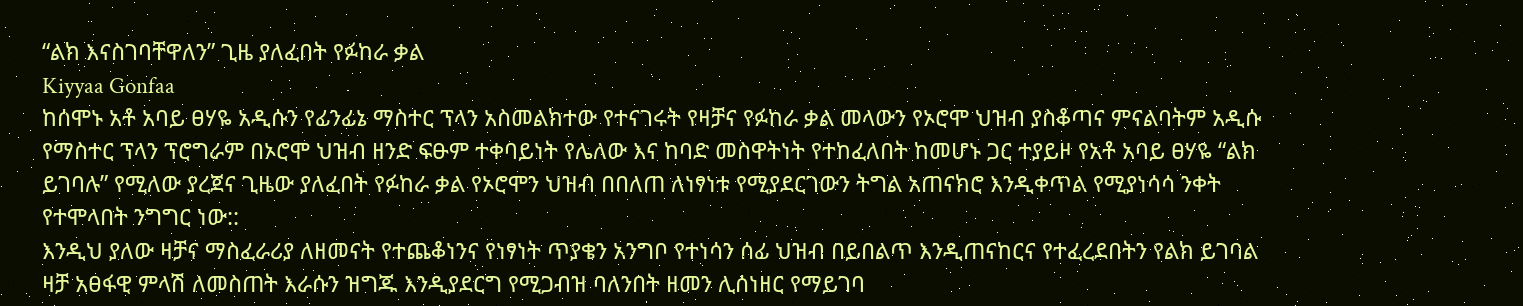“ልክ እናስገባቸዋለን” ጊዜ ያለፈበት የፉከራ ቃል
Kiyyaa Gonfaa
ከሰሞኑ አቶ አባይ ፀሃዬ አዲሱን የፊንፊኔ ማስተር ፕላን አስመልክተው የተናገሩት የዛቻና የፉከራ ቃል መላውን የኦሮሞ ህዝብ ያስቆጣና ምናልባትም አዲሱ የማስተር ፕላን ፕሮግራም በኦሮሞ ህዝብ ዘንድ ፍፁም ተቀባይነት የሌለው እና ከባድ መስዋትነት የተከፈለበት ከመሆኑ ጋር ተያይዞ የአቶ አባይ ፀሃዬ “ልክ ይገባሉ” የሚለው ያረጀና ጊዜው ያለፈበት የፉከራ ቃል የኦሮሞን ህዝብ በበለጠ ለነፃነቱ የሚያደርገውን ትግል አጠናክሮ እንዲቀጥል የሚያነሳሳ ንቀት የተሞላበት ንግግር ነው::
እንዲህ ያለው ዛቻና ማስፈራሪያ ለዘመናት የተጨቆነንና የነፃነት ጥያቄን አንግቦ የተነሳን ሰፊ ህዝብ በይበልጥ እንዲጠናከርና የተፈረደበትን የልክ ይገባል ዛቻ አፀፋዊ ምላሽ ለመስጠት እራሱን ዝግጁ እንዲያደርግ የሚጋብዝ ባለንበት ዘመን ሊሰነዘር የማይገባ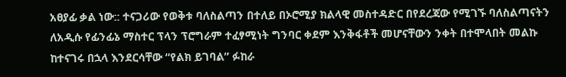አፀያፊ ቃል ነው:: ተናጋሪው የወቅቱ ባለስልጣን በተለይ በኦሮሚያ ክልላዊ መስተዳድር በየደረጃው የሚገኙ ባለስልጣናትን ለአዲሱ የፊንፊኔ ማስተር ፕላን ፕሮግራም ተፈፃሚነት ግንባር ቀደም እንቅፋቶች መሆናቸውን ንቀት በተሞላበት መልኩ ከተናገሩ በኋላ እንደርሳቸው “የልክ ይገባል” ፉከራ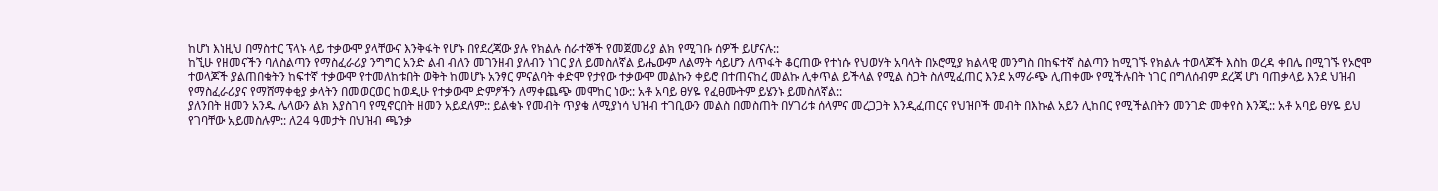ከሆነ እነዚህ በማስተር ፕላኑ ላይ ተቃውሞ ያላቸውና እንቅፋት የሆኑ በየደረጃው ያሉ የክልሉ ሰራተኞች የመጀመሪያ ልክ የሚገቡ ሰዎች ይሆናሉ::
ከኚሁ የዘመናችን ባለስልጣን የማስፈራሪያ ንግግር አንድ ልብ ብለን መገንዘብ ያለብን ነገር ያለ ይመስለኛል ይሔውም ለልማት ሳይሆን ለጥፋት ቆርጠው የተነሱ የህወሃት አባላት በኦሮሚያ ክልላዊ መንግስ በከፍተኛ ስልጣን ከሚገኙ የክልሉ ተወላጆች እስከ ወረዳ ቀበሌ በሚገኙ የኦሮሞ ተወላጆች ያልጠበቁትን ከፍተኛ ተቃውሞ የተመለከቱበት ወቅት ከመሆኑ አንፃር ምናልባት ቀድሞ የታየው ተቃውሞ መልኩን ቀይሮ በተጠናከረ መልኩ ሊቀጥል ይችላል የሚል ስጋት ስለሚፈጠር እንደ አማራጭ ሊጠቀሙ የሚችሉበት ነገር በግለሰብም ደረጃ ሆነ ባጠቃላይ እንደ ህዝብ የማስፈራሪያና የማሸማቀቂያ ቃላትን በመወርወር ከወዲሁ የተቃውሞ ድምፆችን ለማቀጨጭ መሞከር ነው:: አቶ አባይ ፀሃዬ የፈፀሙትም ይሄንኑ ይመስለኛል::
ያለንበት ዘመን አንዱ ሌላውን ልክ እያስገባ የሚኖርበት ዘመን አይደለም:: ይልቁኑ የመብት ጥያቄ ለሚያነሳ ህዝብ ተገቢውን መልስ በመስጠት በሃገሪቱ ሰላምና መረጋጋት እንዲፈጠርና የህዝቦች መብት በእኩል አይን ሊከበር የሚችልበትን መንገድ መቀየስ እንጂ:: አቶ አባይ ፀሃዬ ይህ የገባቸው አይመስሉም:: ለ24 ዓመታት በህዝብ ጫንቃ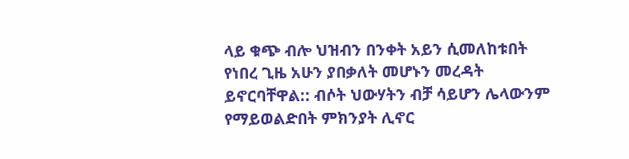ላይ ቁጭ ብሎ ህዝብን በንቀት አይን ሲመለከቱበት የነበረ ጊዜ አሁን ያበቃለት መሆኑን መረዳት ይኖርባቸዋል:: ብሶት ህውሃትን ብቻ ሳይሆን ሌላውንም የማይወልድበት ምክንያት ሊኖር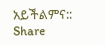አይችልምና::
Share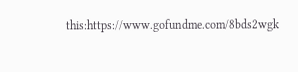this:https://www.gofundme.com/8bds2wgk